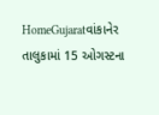HomeGujaratવાંકાનેર તાલુકામાં 15 ઓગસ્ટના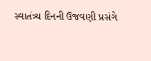સ્વાતંત્ર્ય દિનની ઉજવણી પ્રસંગે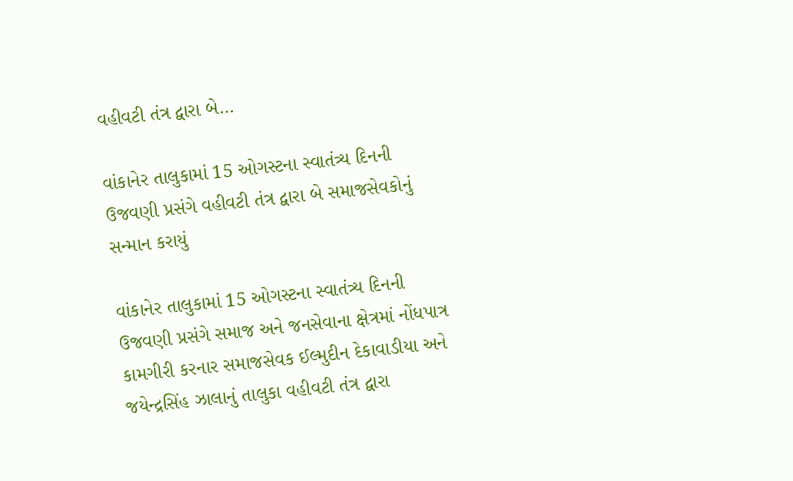વહીવટી તંત્ર દ્વારા બે...

વાંકાનેર તાલુકામાં 15 ઓગસ્ટના સ્વાતંત્ર્ય દિનની ઉજવણી પ્રસંગે વહીવટી તંત્ર દ્વારા બે સમાજસેવકોનું સન્માન કરાયું

વાંકાનેર તાલુકામાં 15 ઓગસ્ટના સ્વાતંત્ર્ય દિનની ઉજવણી પ્રસંગે સમાજ અને જનસેવાના ક્ષેત્રમાં નોંધપાત્ર કામગીરી કરનાર સમાજસેવક ઈલ્મુદીન દેકાવાડીયા અને જયેન્દ્રસિંહ ઝાલાનું તાલુકા વહીવટી તંત્ર દ્વારા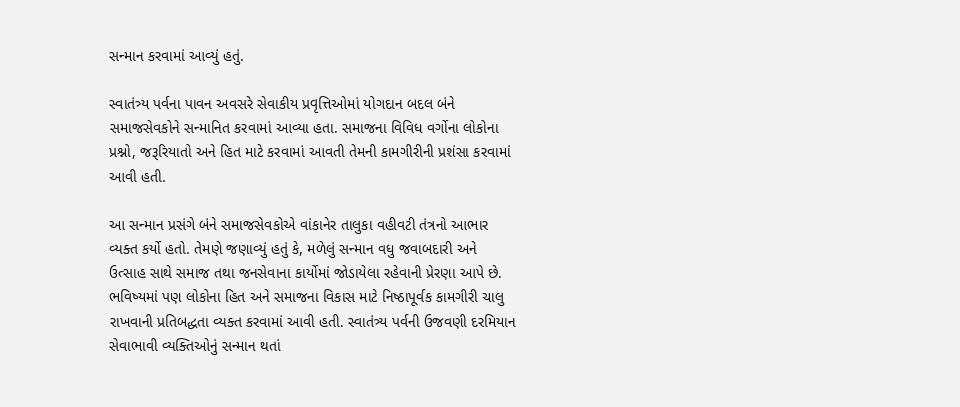સન્માન કરવામાં આવ્યું હતું.

સ્વાતંત્ર્ય પર્વના પાવન અવસરે સેવાકીય પ્રવૃત્તિઓમાં યોગદાન બદલ બંને સમાજસેવકોને સન્માનિત કરવામાં આવ્યા હતા. સમાજના વિવિધ વર્ગોના લોકોના પ્રશ્નો, જરૂરિયાતો અને હિત માટે કરવામાં આવતી તેમની કામગીરીની પ્રશંસા કરવામાં આવી હતી.

આ સન્માન પ્રસંગે બંને સમાજસેવકોએ વાંકાનેર તાલુકા વહીવટી તંત્રનો આભાર વ્યક્ત કર્યો હતો. તેમણે જણાવ્યું હતું કે, મળેલું સન્માન વધુ જવાબદારી અને ઉત્સાહ સાથે સમાજ તથા જનસેવાના કાર્યોમાં જોડાયેલા રહેવાની પ્રેરણા આપે છે. ભવિષ્યમાં પણ લોકોના હિત અને સમાજના વિકાસ માટે નિષ્ઠાપૂર્વક કામગીરી ચાલુ રાખવાની પ્રતિબદ્ધતા વ્યક્ત કરવામાં આવી હતી. સ્વાતંત્ર્ય પર્વની ઉજવણી દરમિયાન સેવાભાવી વ્યક્તિઓનું સન્માન થતાં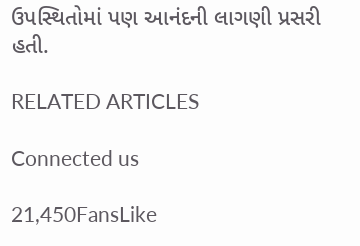ઉપસ્થિતોમાં પણ આનંદની લાગણી પ્રસરી હતી.

RELATED ARTICLES

Connected us

21,450FansLike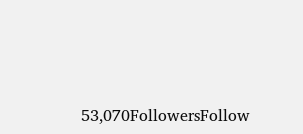53,070FollowersFollow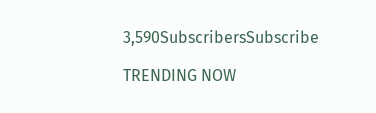3,590SubscribersSubscribe

TRENDING NOW